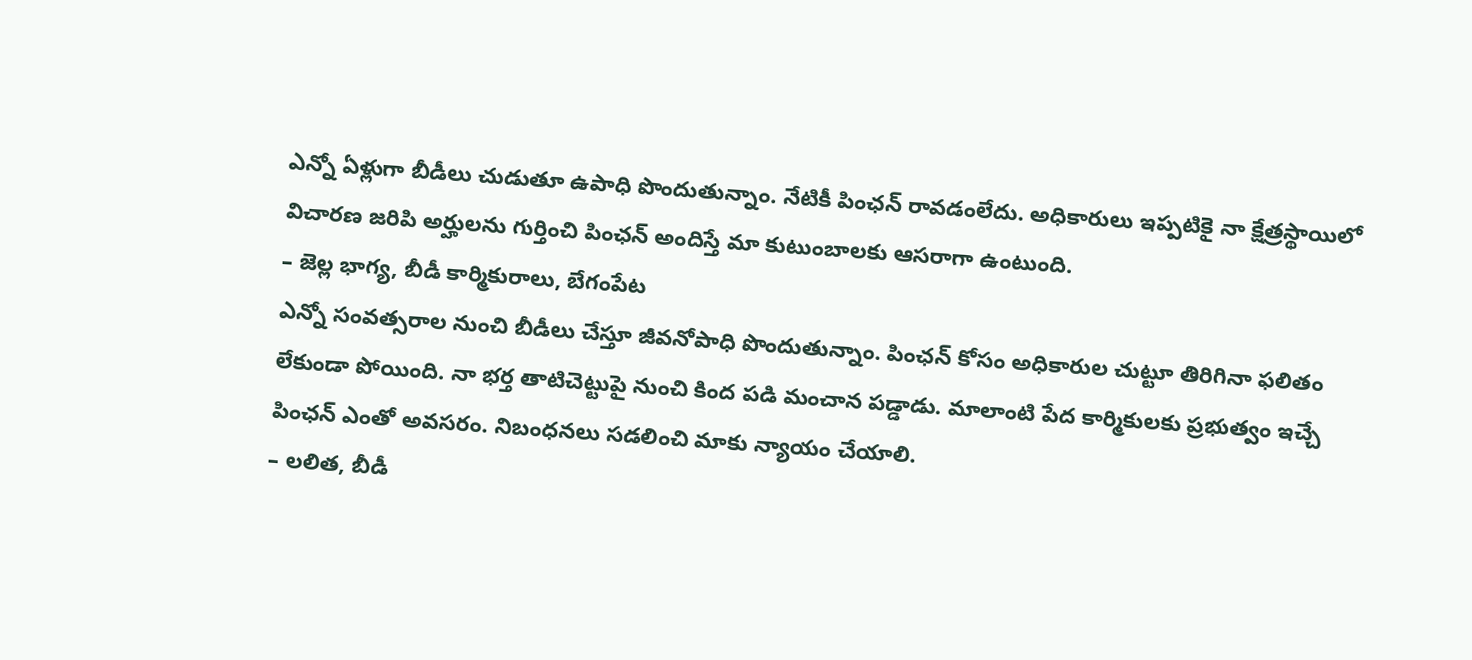ఎన్నో ఏళ్లుగా బీడీలు చుడుతూ ఉపాధి పొందుతున్నాం. నేటికీ పింఛన్ రావడంలేదు. అధికారులు ఇప్పటికై నా క్షేత్రస్థాయిలో విచారణ జరిపి అర్హులను గుర్తించి పింఛన్ అందిస్తే మా కుటుంబాలకు ఆసరాగా ఉంటుంది.
– జెల్ల భాగ్య, బీడీ కార్మికురాలు, బేగంపేట
ఎన్నో సంవత్సరాల నుంచి బీడీలు చేస్తూ జీవనోపాధి పొందుతున్నాం. పింఛన్ కోసం అధికారుల చుట్టూ తిరిగినా ఫలితం లేకుండా పోయింది. నా భర్త తాటిచెట్టుపై నుంచి కింద పడి మంచాన పడ్డాడు. మాలాంటి పేద కార్మికులకు ప్రభుత్వం ఇచ్చే పింఛన్ ఎంతో అవసరం. నిబంధనలు సడలించి మాకు న్యాయం చేయాలి.
– లలిత, బీడీ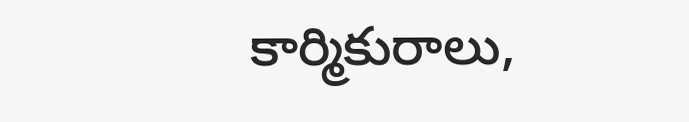కార్మికురాలు,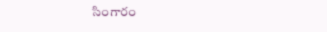సింగారం